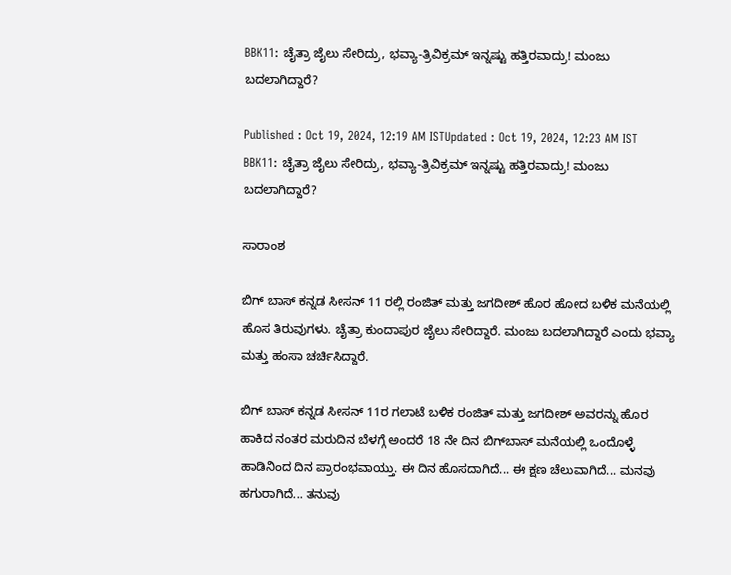BBK11: ಚೈತ್ರಾ ಜೈಲು ಸೇರಿದ್ರು, ಭವ್ಯಾ-ತ್ರಿವಿಕ್ರಮ್ ಇನ್ನಷ್ಟು ಹತ್ತಿರವಾದ್ರು! ಮಂಜು ಬದಲಾಗಿದ್ದಾರೆ?

Published : Oct 19, 2024, 12:19 AM ISTUpdated : Oct 19, 2024, 12:23 AM IST
BBK11: ಚೈತ್ರಾ ಜೈಲು ಸೇರಿದ್ರು, ಭವ್ಯಾ-ತ್ರಿವಿಕ್ರಮ್ ಇನ್ನಷ್ಟು ಹತ್ತಿರವಾದ್ರು! ಮಂಜು ಬದಲಾಗಿದ್ದಾರೆ?

ಸಾರಾಂಶ

ಬಿಗ್ ಬಾಸ್ ಕನ್ನಡ ಸೀಸನ್ 11 ರಲ್ಲಿ ರಂಜಿತ್ ಮತ್ತು ಜಗದೀಶ್ ಹೊರ ಹೋದ ಬಳಿಕ ಮನೆಯಲ್ಲಿ ಹೊಸ ತಿರುವುಗಳು. ಚೈತ್ರಾ ಕುಂದಾಪುರ ಜೈಲು ಸೇರಿದ್ದಾರೆ. ಮಂಜು ಬದಲಾಗಿದ್ದಾರೆ ಎಂದು ಭವ್ಯಾ ಮತ್ತು ಹಂಸಾ ಚರ್ಚಿಸಿದ್ದಾರೆ.

ಬಿಗ್ ಬಾಸ್ ಕನ್ನಡ ಸೀಸನ್ 11ರ ಗಲಾಟೆ ಬಳಿಕ ರಂಜಿತ್ ಮತ್ತು ಜಗದೀಶ್ ಅವರನ್ನು ಹೊರ ಹಾಕಿದ ನಂತರ ಮರುದಿನ ಬೆಳಗ್ಗೆ ಅಂದರೆ 18 ನೇ ದಿನ ಬಿಗ್‌ಬಾಸ್‌ ಮನೆಯಲ್ಲಿ ಒಂದೊಳ್ಳೆ ಹಾಡಿನಿಂದ ದಿನ ಪ್ರಾರಂಭವಾಯ್ತು. ಈ ದಿನ ಹೊಸದಾಗಿದೆ... ಈ ಕ್ಷಣ ಚೆಲುವಾಗಿದೆ... ಮನವು ಹಗುರಾಗಿದೆ... ತನುವು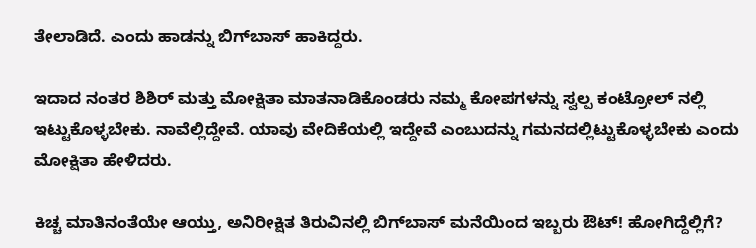ತೇಲಾಡಿದೆ. ಎಂದು ಹಾಡನ್ನು ಬಿಗ್‌ಬಾಸ್‌ ಹಾಕಿದ್ದರು.

ಇದಾದ ನಂತರ ಶಿಶಿರ್ ಮತ್ತು ಮೋಕ್ಷಿತಾ ಮಾತನಾಡಿಕೊಂಡರು ನಮ್ಮ ಕೋಪಗಳನ್ನು ಸ್ವಲ್ಪ ಕಂಟ್ರೋಲ್‌ ನಲ್ಲಿ ಇಟ್ಟುಕೊಳ್ಳಬೇಕು. ನಾವೆಲ್ಲಿದ್ದೇವೆ. ಯಾವು ವೇದಿಕೆಯಲ್ಲಿ ಇದ್ದೇವೆ ಎಂಬುದನ್ನು ಗಮನದಲ್ಲಿಟ್ಟುಕೊಳ್ಳಬೇಕು ಎಂದು ಮೋಕ್ಷಿತಾ ಹೇಳಿದರು.

ಕಿಚ್ಚ ಮಾತಿನಂತೆಯೇ ಆಯ್ತು, ಅನಿರೀಕ್ಷಿತ ತಿರುವಿನಲ್ಲಿ ಬಿಗ್‌ಬಾಸ್‌ ಮನೆಯಿಂದ ಇಬ್ಬರು ಔಟ್‌! ಹೋಗಿದ್ದೆಲ್ಲಿಗೆ?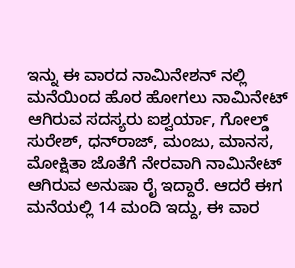ಇನ್ನು ಈ ವಾರದ ನಾಮಿನೇಶನ್ ನಲ್ಲಿ ಮನೆಯಿಂದ ಹೊರ ಹೋಗಲು ನಾಮಿನೇಟ್ ಆಗಿರುವ ಸದಸ್ಯರು ಐಶ್ವರ್ಯಾ, ಗೋಲ್ಡ್ ಸುರೇಶ್, ಧನ್‌ರಾಜ್, ಮಂಜು, ಮಾನಸ, ಮೋಕ್ಷಿತಾ ಜೊತೆಗೆ ನೇರವಾಗಿ ನಾಮಿನೇಟ್ ಆಗಿರುವ ಅನುಷಾ ರೈ ಇದ್ದಾರೆ. ಆದರೆ ಈಗ ಮನೆಯಲ್ಲಿ 14 ಮಂದಿ ಇದ್ದು, ಈ ವಾರ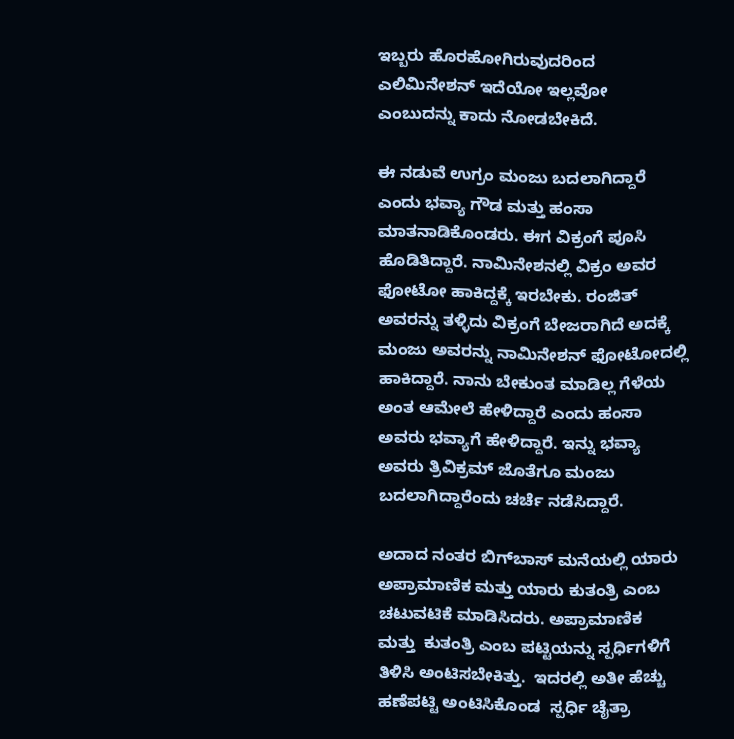ಇಬ್ಬರು ಹೊರಹೋಗಿರುವುದರಿಂದ ಎಲಿಮಿನೇಶನ್ ಇದೆಯೋ ಇಲ್ಲವೋ ಎಂಬುದನ್ನು ಕಾದು ನೋಡಬೇಕಿದೆ.

ಈ ನಡುವೆ ಉಗ್ರಂ ಮಂಜು ಬದಲಾಗಿದ್ದಾರೆ ಎಂದು ಭವ್ಯಾ ಗೌಡ ಮತ್ತು ಹಂಸಾ ಮಾತನಾಡಿಕೊಂಡರು. ಈಗ ವಿಕ್ರಂಗೆ ಪೂಸಿ ಹೊಡಿತಿದ್ದಾರೆ. ನಾಮಿನೇಶನಲ್ಲಿ ವಿಕ್ರಂ ಅವರ ಫೋಟೋ ಹಾಕಿದ್ದಕ್ಕೆ ಇರಬೇಕು. ರಂಜಿತ್ ಅವರನ್ನು ತಳ್ಳಿದು ವಿಕ್ರಂಗೆ ಬೇಜರಾಗಿದೆ ಅದಕ್ಕೆ ಮಂಜು ಅವರನ್ನು ನಾಮಿನೇಶನ್ ಫೋಟೋದಲ್ಲಿ ಹಾಕಿದ್ದಾರೆ. ನಾನು ಬೇಕುಂತ ಮಾಡಿಲ್ಲ ಗೆಳೆಯ ಅಂತ ಆಮೇಲೆ ಹೇಳಿದ್ದಾರೆ ಎಂದು ಹಂಸಾ ಅವರು ಭವ್ಯಾಗೆ ಹೇಳಿದ್ದಾರೆ. ಇನ್ನು ಭವ್ಯಾ ಅವರು ತ್ರಿವಿಕ್ರಮ್ ಜೊತೆಗೂ ಮಂಜು ಬದಲಾಗಿದ್ದಾರೆಂದು ಚರ್ಚೆ ನಡೆಸಿದ್ದಾರೆ.

ಅದಾದ ನಂತರ ಬಿಗ್‌ಬಾಸ್‌ ಮನೆಯಲ್ಲಿ ಯಾರು ಅಪ್ರಾಮಾಣಿಕ ಮತ್ತು ಯಾರು ಕುತಂತ್ರಿ ಎಂಬ ಚಟುವಟಿಕೆ ಮಾಡಿಸಿದರು. ಅಪ್ರಾಮಾಣಿಕ  ಮತ್ತು  ಕುತಂತ್ರಿ ಎಂಬ ಪಟ್ಟಿಯನ್ನು ಸ್ಪರ್ಧಿಗಳಿಗೆ ತಿಳಿಸಿ ಅಂಟಿಸಬೇಕಿತ್ತು.  ಇದರಲ್ಲಿ ಅತೀ ಹೆಚ್ಚು ಹಣೆಪಟ್ಟಿ ಅಂಟಿಸಿಕೊಂಡ  ಸ್ಪರ್ಧಿ ಚೈತ್ರಾ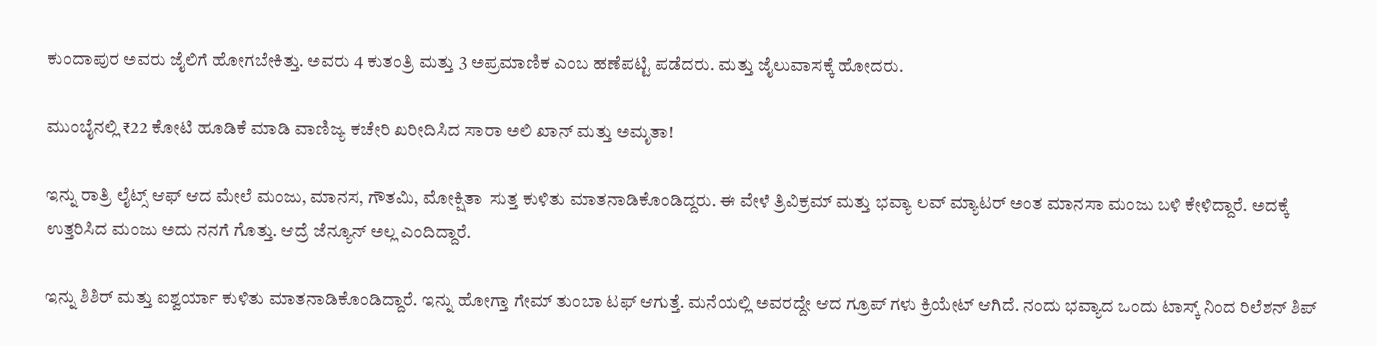ಕುಂದಾಪುರ ಅವರು ಜೈಲಿಗೆ ಹೋಗಬೇಕಿತ್ತು. ಅವರು 4 ಕುತಂತ್ರಿ ಮತ್ತು 3 ಅಪ್ರಮಾಣಿಕ ಎಂಬ ಹಣೆಪಟ್ಟಿ ಪಡೆದರು. ಮತ್ತು ಜೈಲುವಾಸಕ್ಕೆ ಹೋದರು.

ಮುಂಬೈನಲ್ಲಿ ₹22 ಕೋಟಿ ಹೂಡಿಕೆ ಮಾಡಿ ವಾಣಿಜ್ಯ ಕಚೇರಿ ಖರೀದಿಸಿದ ಸಾರಾ ಅಲಿ ಖಾನ್ ಮತ್ತು ಅಮೃತಾ!

ಇನ್ನು ರಾತ್ರಿ ಲೈಟ್ಸ್ ಆಫ್ ಆದ ಮೇಲೆ ಮಂಜು, ಮಾನಸ, ಗೌತಮಿ, ಮೋಕ್ಷಿತಾ  ಸುತ್ತ ಕುಳಿತು ಮಾತನಾಡಿಕೊಂಡಿದ್ದರು. ಈ ವೇಳೆ ತ್ರಿವಿಕ್ರಮ್ ಮತ್ತು ಭವ್ಯಾ ಲವ್ ಮ್ಯಾಟರ್‌ ಅಂತ ಮಾನಸಾ ಮಂಜು ಬಳಿ ಕೇಳಿದ್ದಾರೆ. ಅದಕ್ಕೆ ಉತ್ತರಿಸಿದ ಮಂಜು ಅದು ನನಗೆ ಗೊತ್ತು. ಆದ್ರೆ ಜೆನ್ಯೂನ್‌ ಅಲ್ಲ ಎಂದಿದ್ದಾರೆ.

ಇನ್ನು ಶಿಶಿರ್ ಮತ್ತು ಐಶ್ವರ್ಯಾ ಕುಳಿತು ಮಾತನಾಡಿಕೊಂಡಿದ್ದಾರೆ. ಇನ್ನು ಹೋಗ್ತಾ ಗೇಮ್ ತುಂಬಾ ಟಫ್‌ ಆಗುತ್ತೆ. ಮನೆಯಲ್ಲಿ ಅವರದ್ದೇ ಆದ ಗ್ರೂಪ್‌ ಗಳು ಕ್ರಿಯೇಟ್‌ ಆಗಿದೆ. ನಂದು ಭವ್ಯಾದ ಒಂದು ಟಾಸ್ಕ್ ನಿಂದ ರಿಲೆಶನ್ ಶಿಪ್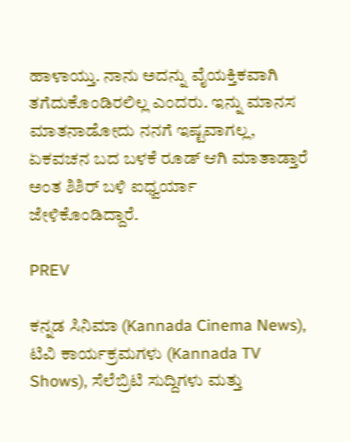ಹಾಳಾಯ್ತು. ನಾನು ಅದನ್ನು ವೈಯಕ್ತಿಕವಾಗಿ ತಗೆದುಕೊಂಡಿರಲಿಲ್ಲ ಎಂದರು. ಇನ್ನು ಮಾನಸ ಮಾತನಾಡೋದು ನನಗೆ ಇಷ್ಟವಾಗಲ್ಲ, ಏಕವಚನ ಬದ ಬಳಕೆ ರೂಡ್‌ ಆಗಿ ಮಾತಾಡ್ತಾರೆ ಅಂತ ಶಿಶಿರ್ ಬಳಿ ಐಧ್ವರ್ಯಾ ಜೇಳಿಕೊಂಡಿದ್ದಾರೆ.

PREV

ಕನ್ನಡ ಸಿನಿಮಾ (Kannada Cinema News), ಟಿವಿ ಕಾರ್ಯಕ್ರಮಗಳು (Kannada TV Shows), ಸೆಲೆಬ್ರಿಟಿ ಸುದ್ದಿಗಳು ಮತ್ತು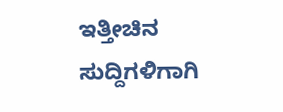ಇತ್ತೀಚಿನ ಸುದ್ದಿಗಳಿಗಾಗಿ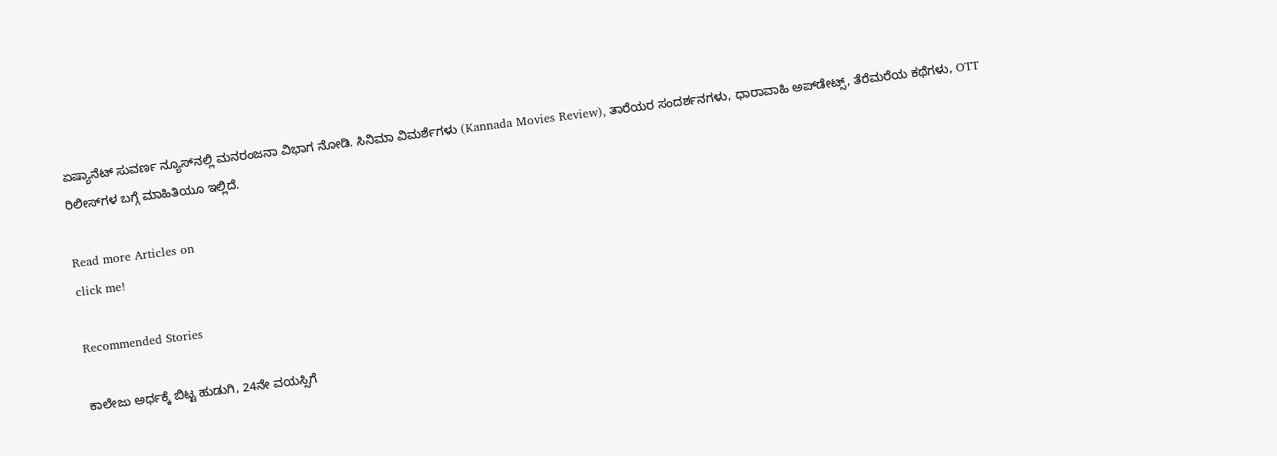ಏಷ್ಯಾನೆಟ್ ಸುವರ್ಣ ನ್ಯೂಸ್‌ನಲ್ಲಿ ಮನರಂಜನಾ ವಿಭಾಗ ನೋಡಿ. ಸಿನಿಮಾ ವಿಮರ್ಶೆಗಳು (Kannada Movies Review), ತಾರೆಯರ ಸಂದರ್ಶನಗಳು, ಧಾರಾವಾಹಿ ಅಪ್‌ಡೇಟ್ಸ್‌, ತೆರೆಮರೆಯ ಕಥೆಗಳು, OTT ರಿಲೀಸ್‌ಗಳ ಬಗ್ಗೆ ಮಾಹಿತಿಯೂ ಇಲ್ಲಿದೆ.

Read more Articles on
click me!

Recommended Stories

ಕಾಲೇಜು ಅರ್ಧಕ್ಕೆ ಬಿಟ್ಟ ಹುಡುಗಿ, 24ನೇ ವಯಸ್ಸಿಗೆ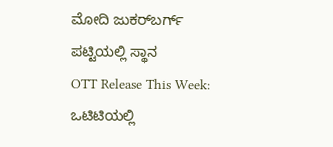ಮೋದಿ ಜುಕರ್‌ಬರ್ಗ್ ಪಟ್ಟಿಯಲ್ಲಿ ಸ್ಥಾನ
OTT Release This Week: ಒಟಿಟಿಯಲ್ಲಿ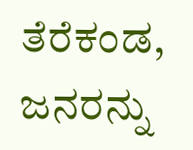ತೆರೆಕಂಡ, ಜನರನ್ನು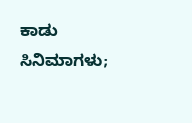ಕಾಡು ಸಿನಿಮಾಗಳು;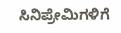ಸಿನಿಪ್ರೇಮಿಗಳಿಗೆ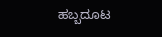ಹಬ್ಬದೂಟ